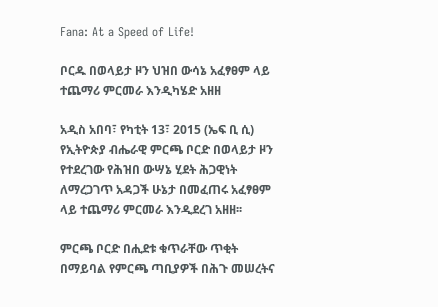Fana: At a Speed of Life!

ቦርዱ በወላይታ ዞን ህዝበ ውሳኔ አፈፃፀም ላይ ተጨማሪ ምርመራ እንዲካሄድ አዘዘ

አዲስ አበባ፣ የካቲት 13፣ 2015 (ኤፍ ቢ ሲ) የኢትዮጵያ ብሔራዊ ምርጫ ቦርድ በወላይታ ዞን የተደረገው የሕዝበ ውሣኔ ሂደት ሕጋዊነት ለማረጋገጥ አዳጋች ሁኔታ በመፈጠሩ አፈፃፀም ላይ ተጨማሪ ምርመራ እንዲደረገ አዘዘ፡፡

ምርጫ ቦርድ በሒደቱ ቁጥራቸው ጥቂት በማይባል የምርጫ ጣቢያዎች በሕጉ መሠረትና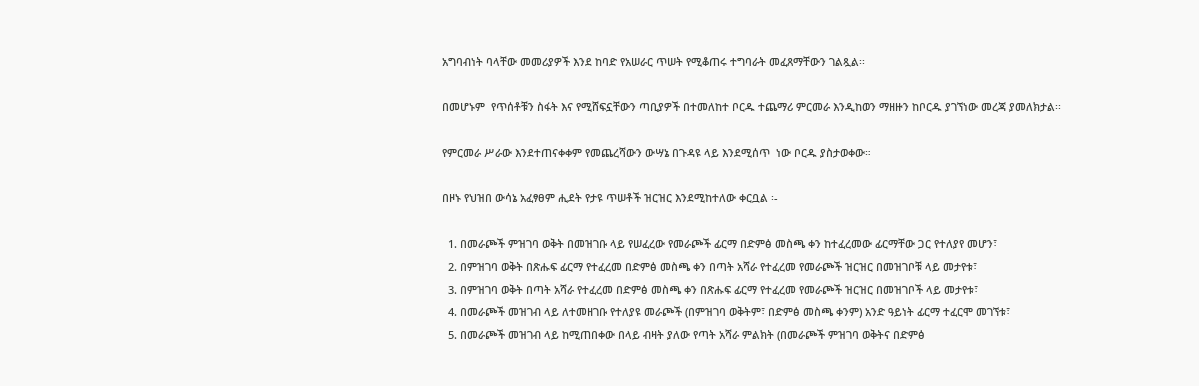አግባብነት ባላቸው መመሪያዎች እንደ ከባድ የአሠራር ጥሠት የሚቆጠሩ ተግባራት መፈጸማቸውን ገልጿል፡፡

በመሆኑም  የጥሰቶቹን ስፋት እና የሚሸፍኗቸውን ጣቢያዎች በተመለከተ ቦርዱ ተጨማሪ ምርመራ እንዲከወን ማዘዙን ከቦርዱ ያገኘነው መረጃ ያመለክታል፡፡

የምርመራ ሥራው እንደተጠናቀቀም የመጨረሻውን ውሣኔ በጉዳዩ ላይ እንደሚሰጥ  ነው ቦርዱ ያስታወቀው።

በዞኑ የህዝበ ውሳኔ አፈፃፀም ሒደት የታዩ ጥሠቶች ዝርዝር እንደሚከተለው ቀርቧል ፡-

  1. በመራጮች ምዝገባ ወቅት በመዝገቡ ላይ የሠፈረው የመራጮች ፊርማ በድምፅ መስጫ ቀን ከተፈረመው ፊርማቸው ጋር የተለያየ መሆን፣
  2. በምዝገባ ወቅት በጽሑፍ ፊርማ የተፈረመ በድምፅ መስጫ ቀን በጣት አሻራ የተፈረመ የመራጮች ዝርዝር በመዝገቦቹ ላይ መታየቱ፣
  3. በምዝገባ ወቅት በጣት አሻራ የተፈረመ በድምፅ መስጫ ቀን በጽሑፍ ፊርማ የተፈረመ የመራጮች ዝርዝር በመዝገቦች ላይ መታየቱ፣
  4. በመራጮች መዝገብ ላይ ለተመዘገቡ የተለያዩ መራጮች (በምዝገባ ወቅትም፣ በድምፅ መስጫ ቀንም) አንድ ዓይነት ፊርማ ተፈርሞ መገኘቱ፣
  5. በመራጮች መዝገብ ላይ ከሚጠበቀው በላይ ብዛት ያለው የጣት አሻራ ምልክት (በመራጮች ምዝገባ ወቅትና በድምፅ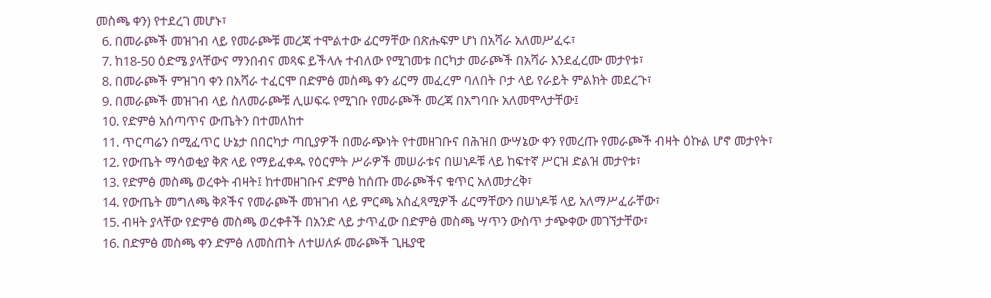መስጫ ቀን) የተደረገ መሆኑ፣
  6. በመራጮች መዝገብ ላይ የመራጮቹ መረጃ ተሞልተው ፊርማቸው በጽሑፍም ሆነ በአሻራ አለመሥፈሩ፣
  7. ከ18-50 ዕድሜ ያላቸውና ማንበብና መጻፍ ይችላሉ ተብለው የሚገመቱ በርካታ መራጮች በአሻራ እንደፈረሙ መታየቱ፣
  8. በመራጮች ምዝገባ ቀን በአሻራ ተፈርሞ በድምፅ መስጫ ቀን ፊርማ መፈረም ባለበት ቦታ ላይ የራይት ምልክት መደረጉ፣
  9. በመራጮች መዝገብ ላይ ስለመራጮቹ ሊሠፍሩ የሚገቡ የመራጮች መረጃ በአግባቡ አለመሞላታቸው፤
  10. የድምፅ አሰጣጥና ውጤትን በተመለከተ
  11. ጥርጣሬን በሚፈጥር ሁኔታ በበርካታ ጣቢያዎች በመራጭነት የተመዘገቡና በሕዝበ ውሣኔው ቀን የመረጡ የመራጮች ብዛት ዕኩል ሆኖ መታየት፣
  12. የውጤት ማሳወቂያ ቅጽ ላይ የማይፈቀዱ የዕርምት ሥራዎች መሠራቱና በሠነዶቹ ላይ ከፍተኛ ሥርዝ ድልዝ መታየቱ፣
  13. የድምፅ መስጫ ወረቀት ብዛት፤ ከተመዘገቡና ድምፅ ከሰጡ መራጮችና ቁጥር አለመታረቅ፣
  14. የውጤት መግለጫ ቅጾችና የመራጮች መዝገብ ላይ ምርጫ አስፈጻሚዎች ፊርማቸውን በሠነዶቹ ላይ አለማሥፈራቸው፣
  15. ብዛት ያላቸው የድምፅ መስጫ ወረቀቶች በአንድ ላይ ታጥፈው በድምፅ መስጫ ሣጥን ውስጥ ታጭቀው መገኘታቸው፣
  16. በድምፅ መስጫ ቀን ድምፅ ለመስጠት ለተሠለፉ መራጮች ጊዜያዊ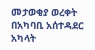መታወቂያ ወረቀት በአካባቢ አሰተዳደር አካላት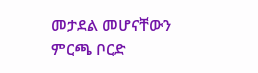መታደል መሆናቸውን ምርጫ ቦርድ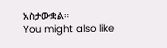አስታውቋል።
You might also like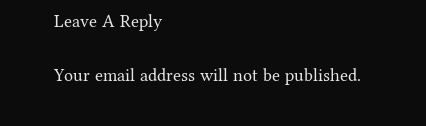Leave A Reply

Your email address will not be published.